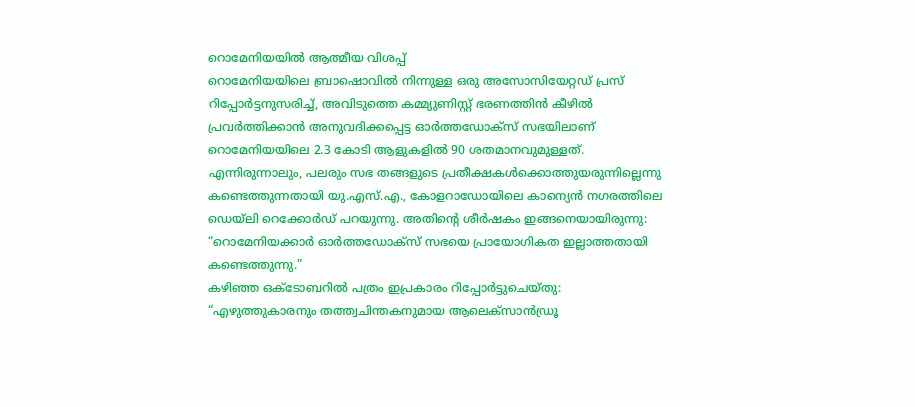റൊമേനിയയിൽ ആത്മീയ വിശപ്പ്
റൊമേനിയയിലെ ബ്രാഷൊവിൽ നിന്നുള്ള ഒരു അസോസിയേറ്റഡ് പ്രസ് റിപ്പോർട്ടനുസരിച്ച്, അവിടുത്തെ കമ്മ്യുണിസ്റ്റ് ഭരണത്തിൻ കീഴിൽ പ്രവർത്തിക്കാൻ അനുവദിക്കപ്പെട്ട ഓർത്തഡോക്സ് സഭയിലാണ് റൊമേനിയയിലെ 2.3 കോടി ആളുകളിൽ 90 ശതമാനവുമുള്ളത്. എന്നിരുന്നാലും, പലരും സഭ തങ്ങളുടെ പ്രതീക്ഷകൾക്കൊത്തുയരുന്നില്ലെന്നു കണ്ടെത്തുന്നതായി യു.എസ്.എ., കോളറാഡോയിലെ കാന്യെൻ നഗരത്തിലെ ഡെയ്ലി റെക്കോർഡ് പറയുന്നു. അതിന്റെ ശീർഷകം ഇങ്ങനെയായിരുന്നു: “റൊമേനിയക്കാർ ഓർത്തഡോക്സ് സഭയെ പ്രായോഗികത ഇല്ലാത്തതായി കണ്ടെത്തുന്നു.”
കഴിഞ്ഞ ഒക്ടോബറിൽ പത്രം ഇപ്രകാരം റിപ്പോർട്ടുചെയ്തു: “എഴുത്തുകാരനും തത്ത്വചിന്തകനുമായ ആലെക്സാൻഡ്രൂ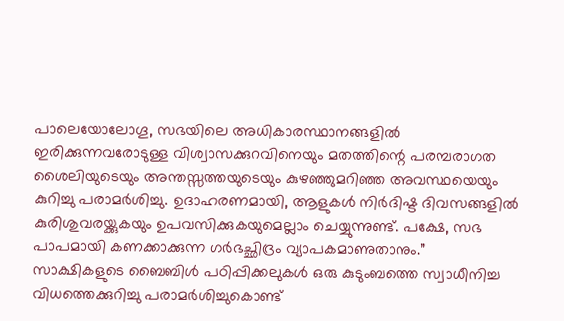പാലെയോലോഗൂ, സഭയിലെ അധികാരസ്ഥാനങ്ങളിൽ ഇരിക്കുന്നവരോടുള്ള വിശ്വാസക്കുറവിനെയും മതത്തിന്റെ പരമ്പരാഗത ശൈലിയുടെയും അന്തസ്സത്തയുടെയും കുഴഞ്ഞുമറിഞ്ഞ അവസ്ഥയെയും കുറിച്ചു പരാമർശിച്ചു. ഉദാഹരണമായി, ആളുകൾ നിർദിഷ്ട ദിവസങ്ങളിൽ കുരിശുവരയ്ക്കുകയും ഉപവസിക്കുകയുമെല്ലാം ചെയ്യുന്നുണ്ട്. പക്ഷേ, സഭ പാപമായി കണക്കാക്കുന്ന ഗർഭച്ഛിദ്രം വ്യാപകമാണുതാനും.”
സാക്ഷികളുടെ ബൈബിൾ പഠിപ്പിക്കലുകൾ ഒരു കുടുംബത്തെ സ്വാധീനിച്ച വിധത്തെക്കുറിച്ചു പരാമർശിച്ചുകൊണ്ട്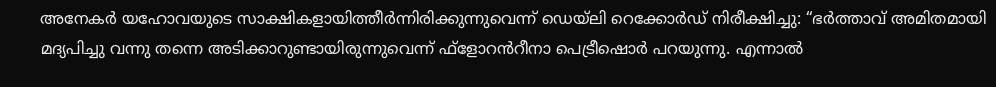അനേകർ യഹോവയുടെ സാക്ഷികളായിത്തീർന്നിരിക്കുന്നുവെന്ന് ഡെയ്ലി റെക്കോർഡ് നിരീക്ഷിച്ചു: “ഭർത്താവ് അമിതമായി മദ്യപിച്ചു വന്നു തന്നെ അടിക്കാറുണ്ടായിരുന്നുവെന്ന് ഫ്ളോറൻറീനാ പെട്രീഷൊർ പറയുന്നു. എന്നാൽ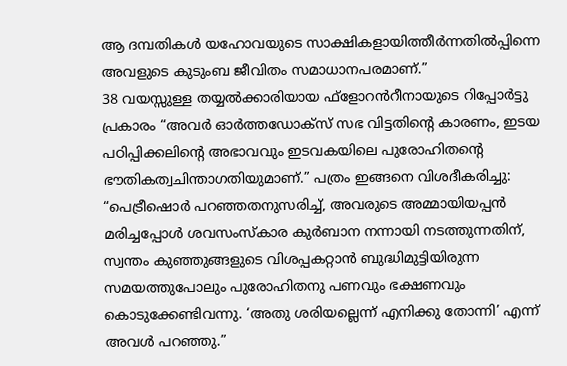ആ ദമ്പതികൾ യഹോവയുടെ സാക്ഷികളായിത്തീർന്നതിൽപ്പിന്നെ അവളുടെ കുടുംബ ജീവിതം സമാധാനപരമാണ്.”
38 വയസ്സുള്ള തയ്യൽക്കാരിയായ ഫ്ളോറൻറീനായുടെ റിപ്പോർട്ടു പ്രകാരം “അവർ ഓർത്തഡോക്സ് സഭ വിട്ടതിന്റെ കാരണം, ഇടയ പഠിപ്പിക്കലിന്റെ അഭാവവും ഇടവകയിലെ പുരോഹിതന്റെ ഭൗതികത്വചിന്താഗതിയുമാണ്.” പത്രം ഇങ്ങനെ വിശദീകരിച്ചു: “പെട്രീഷൊർ പറഞ്ഞതനുസരിച്ച്, അവരുടെ അമ്മായിയപ്പൻ മരിച്ചപ്പോൾ ശവസംസ്കാര കുർബാന നന്നായി നടത്തുന്നതിന്, സ്വന്തം കുഞ്ഞുങ്ങളുടെ വിശപ്പകറ്റാൻ ബുദ്ധിമുട്ടിയിരുന്ന സമയത്തുപോലും പുരോഹിതനു പണവും ഭക്ഷണവും കൊടുക്കേണ്ടിവന്നു. ‘അതു ശരിയല്ലെന്ന് എനിക്കു തോന്നി’ എന്ന് അവൾ പറഞ്ഞു.”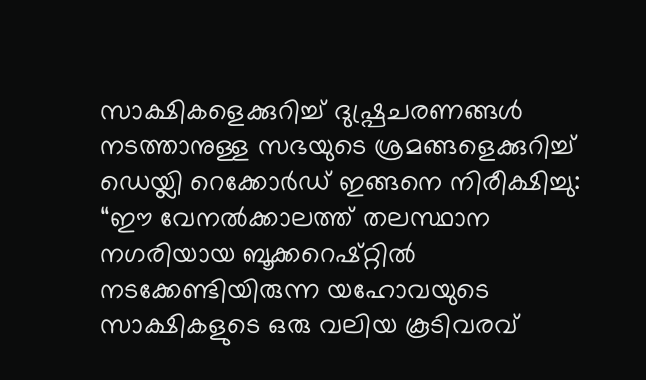സാക്ഷികളെക്കുറിച്ച് ദുഷ്പ്രചരണങ്ങൾ നടത്താനുള്ള സഭയുടെ ശ്രമങ്ങളെക്കുറിച്ച് ഡെയ്ലി റെക്കോർഡ് ഇങ്ങനെ നിരീക്ഷിച്ചു: “ഈ വേനൽക്കാലത്ത് തലസ്ഥാന നഗരിയായ ബൂക്കറെഷ്റ്റിൽ നടക്കേണ്ടിയിരുന്ന യഹോവയുടെ സാക്ഷികളുടെ ഒരു വലിയ കൂടിവരവ്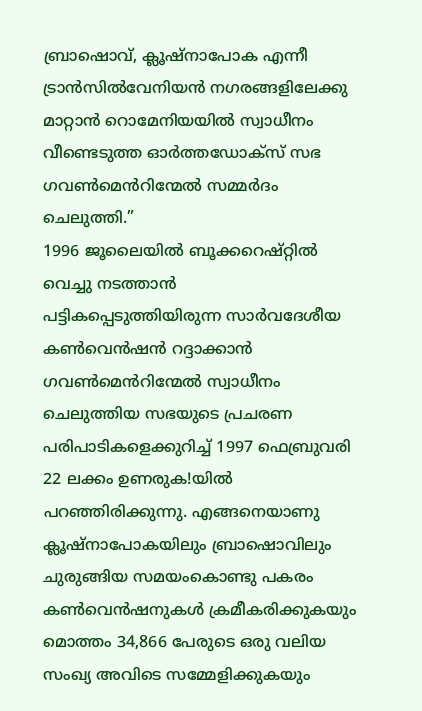ബ്രാഷൊവ്, ക്ലൂഷ്നാപോക എന്നീ ട്രാൻസിൽവേനിയൻ നഗരങ്ങളിലേക്കു മാറ്റാൻ റൊമേനിയയിൽ സ്വാധീനം വീണ്ടെടുത്ത ഓർത്തഡോക്സ് സഭ ഗവൺമെൻറിന്മേൽ സമ്മർദം ചെലുത്തി.”
1996 ജൂലൈയിൽ ബൂക്കറെഷ്റ്റിൽ വെച്ചു നടത്താൻ പട്ടികപ്പെടുത്തിയിരുന്ന സാർവദേശീയ കൺവെൻഷൻ റദ്ദാക്കാൻ ഗവൺമെൻറിന്മേൽ സ്വാധീനം ചെലുത്തിയ സഭയുടെ പ്രചരണ പരിപാടികളെക്കുറിച്ച് 1997 ഫെബ്രുവരി 22 ലക്കം ഉണരുക!യിൽ പറഞ്ഞിരിക്കുന്നു. എങ്ങനെയാണു ക്ലൂഷ്നാപോകയിലും ബ്രാഷൊവിലും ചുരുങ്ങിയ സമയംകൊണ്ടു പകരം കൺവെൻഷനുകൾ ക്രമീകരിക്കുകയും മൊത്തം 34,866 പേരുടെ ഒരു വലിയ സംഖ്യ അവിടെ സമ്മേളിക്കുകയും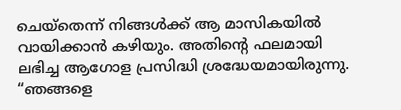ചെയ്തെന്ന് നിങ്ങൾക്ക് ആ മാസികയിൽ വായിക്കാൻ കഴിയും. അതിന്റെ ഫലമായി ലഭിച്ച ആഗോള പ്രസിദ്ധി ശ്രദ്ധേയമായിരുന്നു. “ഞങ്ങളെ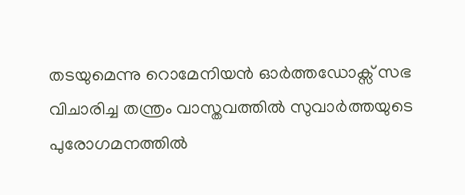തടയുമെന്നു റൊമേനിയൻ ഓർത്തഡോക്സ് സഭ വിചാരിച്ച തന്ത്രം വാസ്തവത്തിൽ സുവാർത്തയുടെ പുരോഗമനത്തിൽ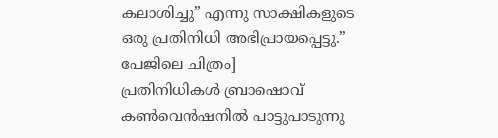കലാശിച്ചു” എന്നു സാക്ഷികളുടെ ഒരു പ്രതിനിധി അഭിപ്രായപ്പെട്ടു.”
പേജിലെ ചിത്രം]
പ്രതിനിധികൾ ബ്രാഷൊവ് കൺവെൻഷനിൽ പാട്ടുപാടുന്നു